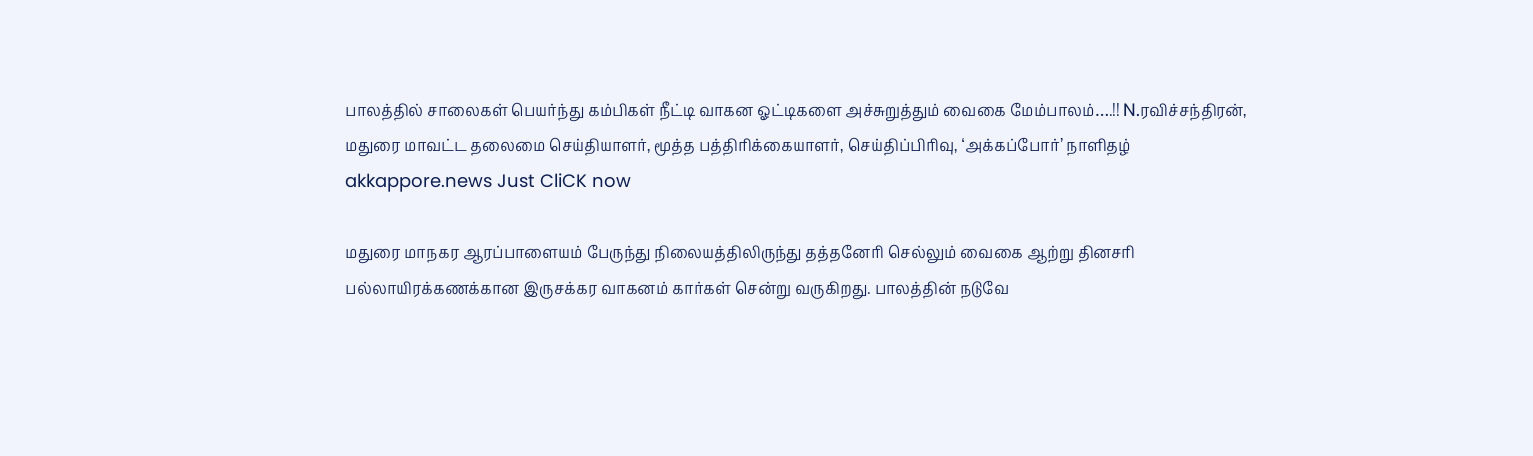பாலத்தில் சாலைகள் பெயர்ந்து கம்பிகள் நீட்டி வாகன ஓட்டிகளை அச்சுறுத்தும் வைகை மேம்பாலம்….!! N.ரவிச்சந்திரன், மதுரை மாவட்ட தலைமை செய்தியாளர், மூத்த பத்திரிக்கையாளர், செய்திப்பிரிவு, ‘அக்கப்போர்’ நாளிதழ் akkappore.news Just CliCK now

மதுரை மாநகர ஆரப்பாளையம் பேருந்து நிலையத்திலிருந்து தத்தனேரி செல்லும் வைகை ஆற்று தினசரி பல்லாயிரக்கணக்கான இருசக்கர வாகனம் கார்கள் சென்று வருகிறது. பாலத்தின் நடுவே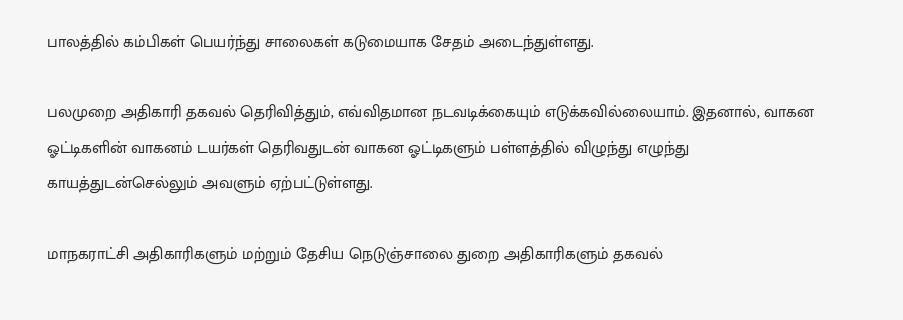பாலத்தில் கம்பிகள் பெயர்ந்து சாலைகள் கடுமையாக சேதம் அடைந்துள்ளது.

பலமுறை அதிகாரி தகவல் தெரிவித்தும், எவ்விதமான நடவடிக்கையும் எடுக்கவில்லையாம். இதனால், வாகன ஓட்டிகளின் வாகனம் டயர்கள் தெரிவதுடன் வாகன ஓட்டிகளும் பள்ளத்தில் விழுந்து எழுந்து காயத்துடன்செல்லும் அவளும் ஏற்பட்டுள்ளது.

மாநகராட்சி அதிகாரிகளும் மற்றும் தேசிய நெடுஞ்சாலை துறை அதிகாரிகளும் தகவல்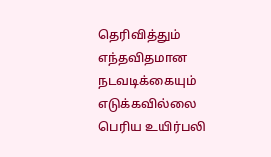தெரிவித்தும் எந்தவிதமான நடவடிக்கையும் எடுக்கவில்லை பெரிய உயிர்பலி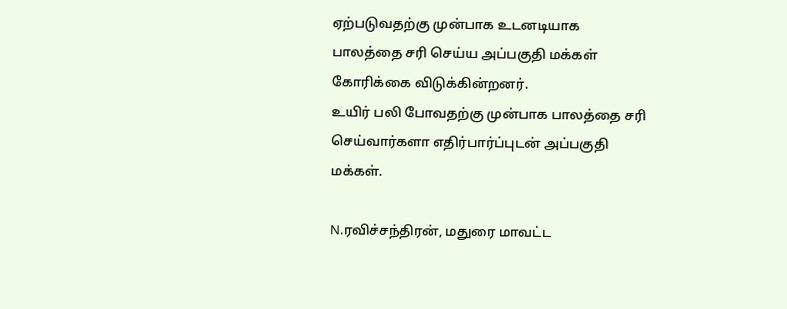ஏற்படுவதற்கு முன்பாக உடனடியாக பாலத்தை சரி செய்ய அப்பகுதி மக்கள் கோரிக்கை விடுக்கின்றனர்.
உயிர் பலி போவதற்கு முன்பாக பாலத்தை சரி செய்வார்களா எதிர்பார்ப்புடன் அப்பகுதி மக்கள்.

N.ரவிச்சந்திரன், மதுரை மாவட்ட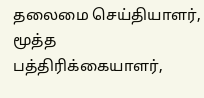தலைமை செய்தியாளர், மூத்த பத்திரிக்கையாளர்,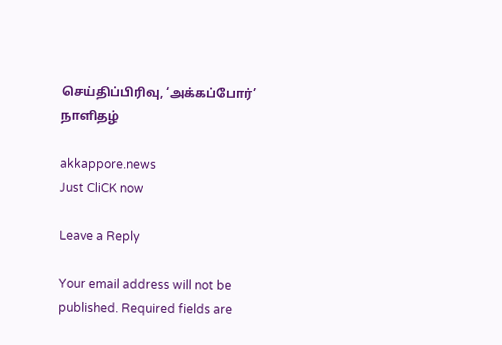செய்திப்பிரிவு, ‘அக்கப்போர்’ நாளிதழ்

akkappore.news
Just CliCK now

Leave a Reply

Your email address will not be published. Required fields are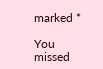marked *

You missed